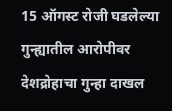15 ऑगस्ट रोजी घडलेल्या गुन्ह्यातील आरोपीवर देशद्रोहाचा गुन्हा दाखल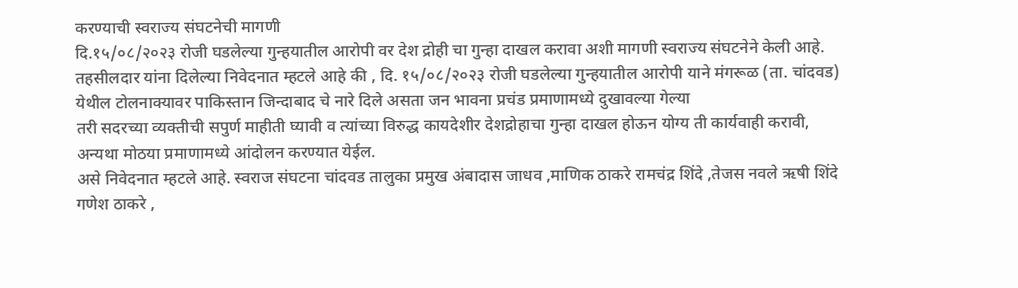करण्याची स्वराज्य संघटनेची मागणी
दि.१५/०८/२०२३ रोजी घडलेल्या गुन्हयातील आरोपी वर देश द्रोही चा गुन्हा दाखल करावा अशी मागणी स्वराज्य संघटनेने केली आहे.
तहसीलदार यांना दिलेल्या निवेदनात म्हटले आहे की , दि. १५/०८/२०२३ रोजी घडलेल्या गुन्हयातील आरोपी याने मंगरूळ (ता. चांदवड) येथील टोलनाक्यावर पाकिस्तान जिन्दाबाद चे नारे दिले असता जन भावना प्रचंड प्रमाणामध्ये दुखावल्या गेल्या
तरी सदरच्या व्यक्तीची सपुर्ण माहीती घ्यावी व त्यांच्या विरुद्ध कायदेशीर देशद्रोहाचा गुन्हा दाखल होऊन योग्य ती कार्यवाही करावी, अन्यथा मोठया प्रमाणामध्ये आंदोलन करण्यात येईल.
असे निवेदनात म्हटले आहे. स्वराज संघटना चांदवड तालुका प्रमुख अंबादास जाधव ,माणिक ठाकरे रामचंद्र शिंदे ,तेजस नवले ऋषी शिंदे गणेश ठाकरे ,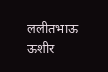ललीतभाऊ ऊशीर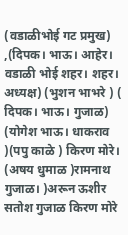(वडाळीभोई गट प्रमुख) ,(दिपक। भाऊ। आहेर। वडाळी भोई शहर। शहर। अध्यक्ष) (भुशन भाभरे ) ( दिपक। भाऊ। गुजाळ) (योगेश भाऊ। धाकराव )(पपु काळे ) किरण मोरे। (अषय धुमाळ )रामनाथ गुजाळ। )अरून ऊशीर सतोश गुजाळ किरण मोरे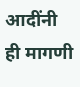आदींनी ही मागणी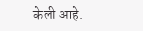केली आहे.